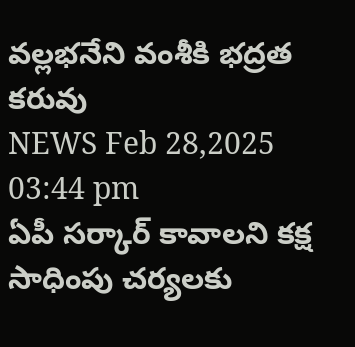వల్లభనేని వంశీకి భద్రత కరువు
NEWS Feb 28,2025 03:44 pm
ఏపీ సర్కార్ కావాలని కక్ష సాధింపు చర్యలకు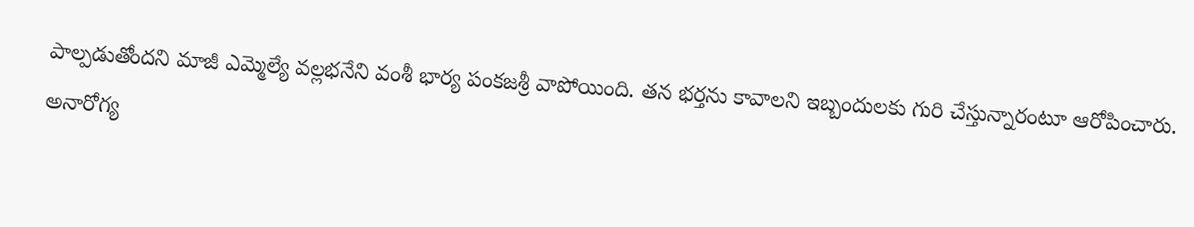పాల్పడుతోందని మాజీ ఎమ్మెల్యే వల్లభనేని వంశీ భార్య పంకజశ్రీ వాపోయింది. తన భర్తను కావాలని ఇబ్బందులకు గురి చేస్తున్నారంటూ ఆరోపించారు. అనారోగ్య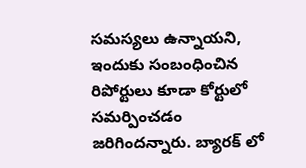సమస్యలు ఉన్నాయని, ఇందుకు సంబంధించిన రిపోర్టులు కూడా కోర్టులో సమర్పించడం జరిగిందన్నారు. బ్యారక్ లో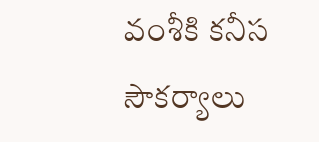వంశీకి కనీస సౌకర్యాలు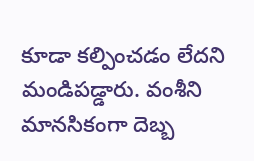కూడా కల్పించడం లేదని మండిపడ్డారు. వంశీని మానసికంగా దెబ్బ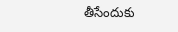తీసేందుకు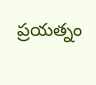ప్రయత్నం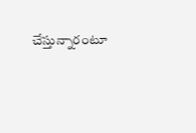చేస్తున్నారంటూ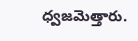ధ్వజమెత్తారు.